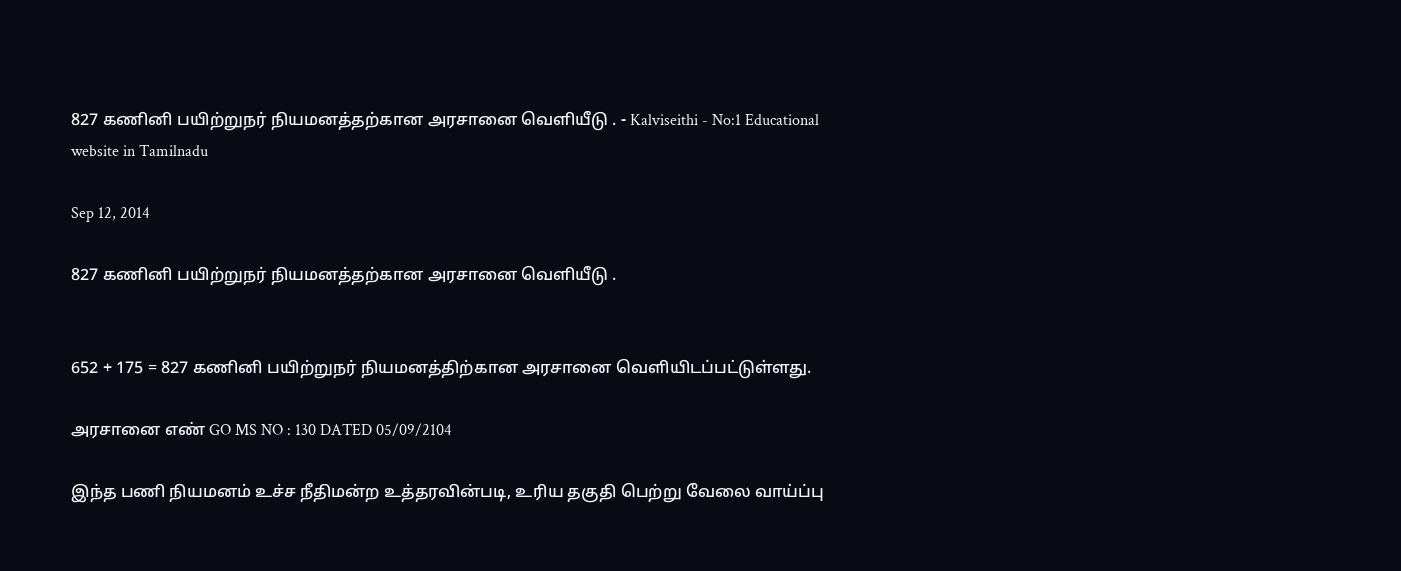827 கணினி பயிற்றுநர் நியமனத்தற்கான அரசானை வெளியீடு . - Kalviseithi - No:1 Educational website in Tamilnadu

Sep 12, 2014

827 கணினி பயிற்றுநர் நியமனத்தற்கான அரசானை வெளியீடு .


652 + 175 = 827 கணினி பயிற்றுநர் நியமனத்திற்கான அரசானை வெளியிடப்பட்டுள்ளது.

அரசானை எண் GO MS NO : 130 DATED 05/09/2104

இந்த பணி நியமனம் உச்ச நீதிமன்ற உத்தரவின்படி, உரிய தகுதி பெற்று வேலை வாய்ப்பு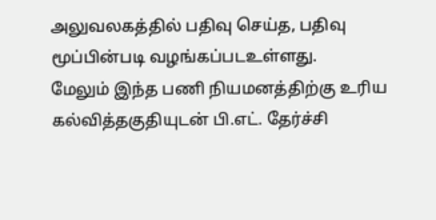அலுவலகத்தில் பதிவு செய்த, பதிவு மூப்பின்படி வழங்கப்படஉள்ளது.
மேலும் இந்த பணி நியமனத்திற்கு உரிய கல்வித்தகுதியுடன் பி.எட். தேர்ச்சி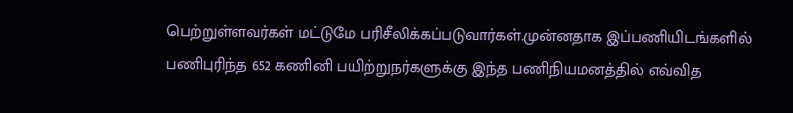பெற்றுள்ளவர்கள் மட்டுமே பரிசீலிக்கப்படுவார்கள்.முன்னதாக இப்பணியிடங்களில் பணிபுரிந்த 652 கணினி பயிற்றுநர்களுக்கு இந்த பணிநியமனத்தில் எவ்வித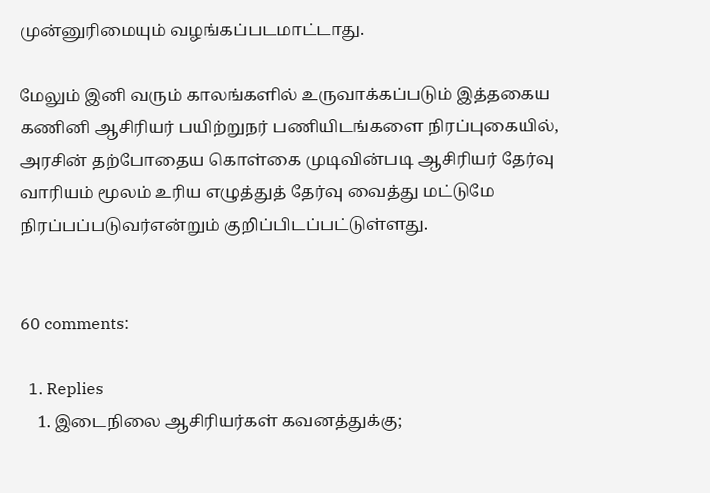முன்னுரிமையும் வழங்கப்படமாட்டாது.

மேலும் இனி வரும் காலங்களில் உருவாக்கப்படும் இத்தகைய கணினி ஆசிரியர் பயிற்றுநர் பணியிடங்களை நிரப்புகையில், அரசின் தற்போதைய கொள்கை முடிவின்படி ஆசிரியர் தேர்வு வாரியம் மூலம் உரிய எழுத்துத் தேர்வு வைத்து மட்டுமே நிரப்பப்படுவர்என்றும் குறிப்பிடப்பட்டுள்ளது.


60 comments:

  1. Replies
    1. இடைநிலை ஆசிரியர்கள் கவனத்துக்கு;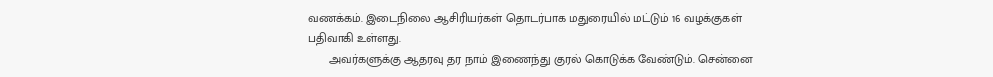வணக்கம். இடைநிலை ஆசிரியர்கள் தொடர்பாக மதுரையில் மட்டும் 16 வழக்குகள் பதிவாகி உள்ளது.
      அவர்களுக்கு ஆதரவு தர நாம் இணைந்து குரல் கொடுக்க வேண்டும். சென்னை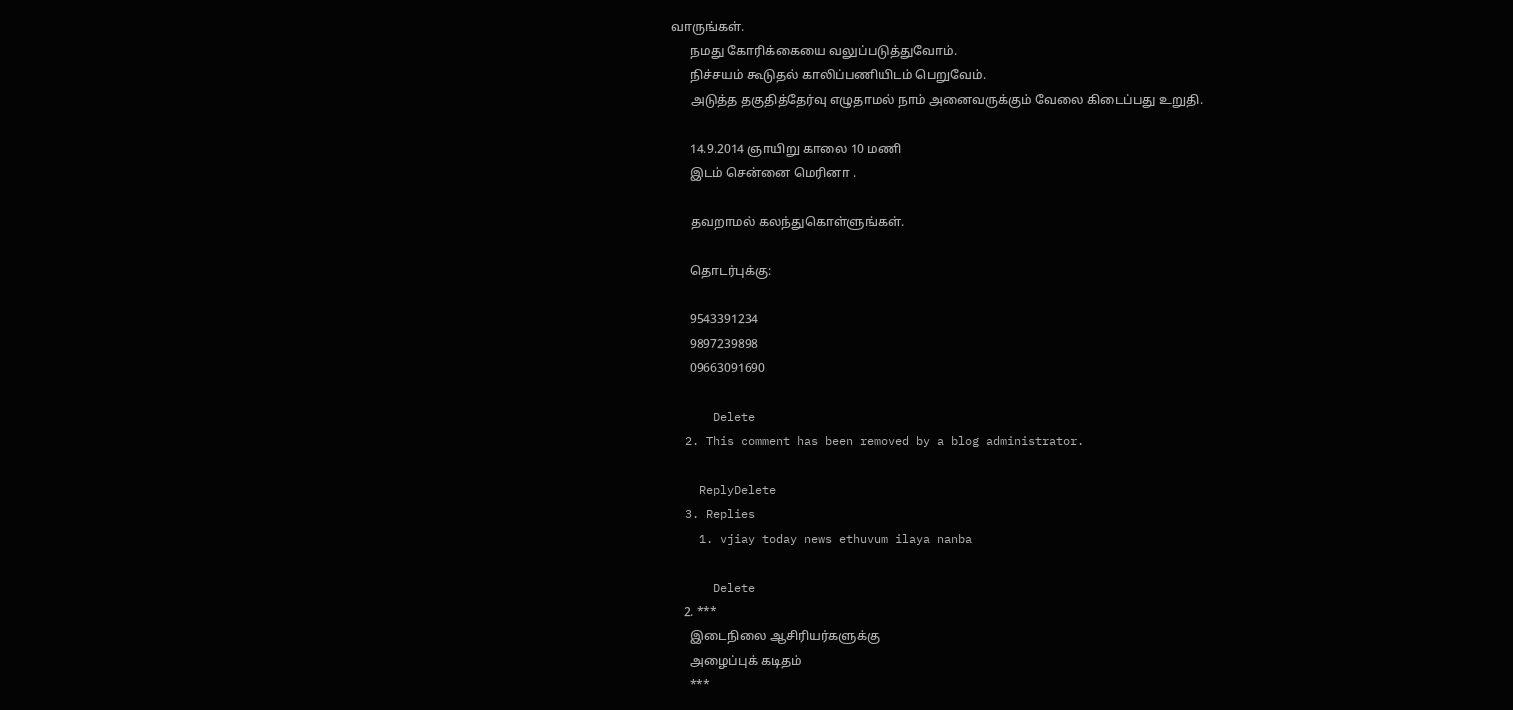வாருங்கள்.
      நமது கோரிக்கையை வலுப்படுத்துவோம்.
      நிச்சயம் கூடுதல் காலிப்பணியிடம் பெறுவேம்.
      அடுத்த தகுதித்தேர்வு எழுதாமல் நாம் அனைவருக்கும் வேலை கிடைப்பது உறுதி.

      14.9.2014 ஞாயிறு காலை 10 மணி
      இடம் சென்னை மெரினா .

      தவறாமல் கலந்துகொள்ளுங்கள்.

      தொடர்புக்கு:

      9543391234
      9897239898
      09663091690

      Delete
  2. This comment has been removed by a blog administrator.

    ReplyDelete
  3. Replies
    1. vjiay today news ethuvum ilaya nanba

      Delete
    2. ***
      இடைநிலை ஆசிரியர்களுக்கு
      அழைப்புக் கடிதம்
      ***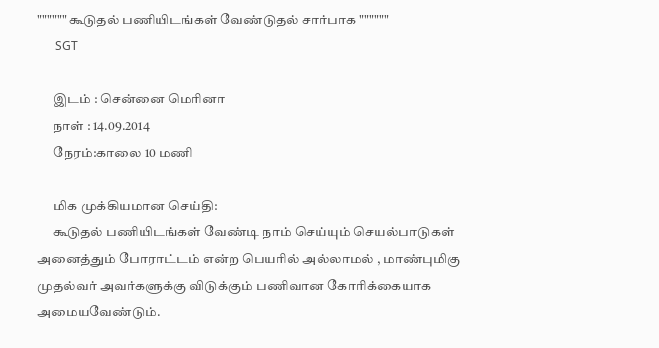"""""" கூடுதல் பணியிடங்கள் வேண்டுதல் சார்பாக """"""
      SGT

      இடம் : சென்னை மெரினா
      நாள் : 14.09.2014
      நேரம்:காலை 10 மணி

      மிக முக்கியமான செய்தி:
      கூடுதல் பணியிடங்கள் வேண்டி நாம் செய்யும் செயல்பாடுகள் அனைத்தும் போராட்டம் என்ற பெயரில் அல்லாமல் , மாண்புமிகு முதல்வர் அவர்களுக்கு விடுக்கும் பணிவான கோரிக்கையாக அமையவேண்டும்.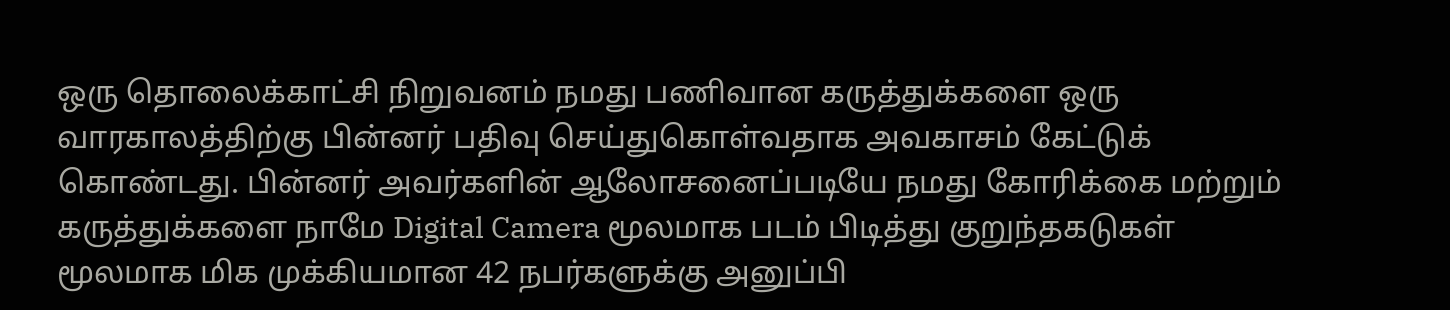ஒரு தொலைக்காட்சி நிறுவனம் நமது பணிவான கருத்துக்களை ஒரு வாரகாலத்திற்கு பின்னர் பதிவு செய்துகொள்வதாக அவகாசம் கேட்டுக் கொ‌ண்டது. பின்னர் அவர்களின் ஆலோசனைப்படியே நமது கோரிக்கை மற்றும் கருத்துக்களை நாமே Digital Camera மூலமாக படம் பிடித்து குறுந்தகடுகள் மூலமாக மிக முக்கியமான 42 நபர்களுக்கு அனுப்பி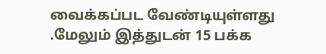வைக்கப்பட வேண்டியுள்ளது .மேலும் இத்துடன் 15 பக்க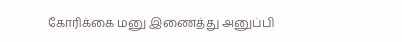கோரிக்கை மனு இணைத்து அனுப்பி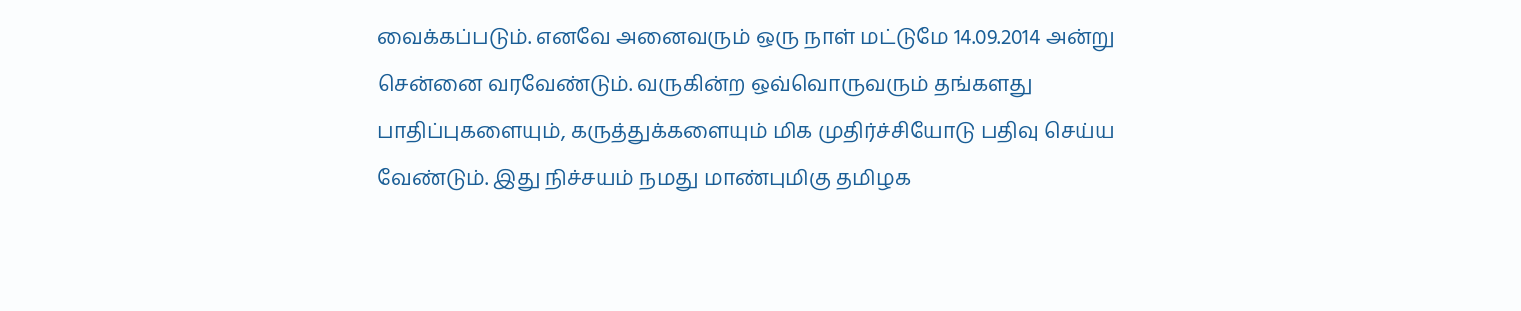வைக்கப்படும். எனவே அனைவரும் ஒரு நாள் மட்டுமே 14.09.2014 அன்று சென்னை வரவேண்டும். வருகின்ற ஒவ்வொருவரும் தங்களது பாதிப்புகளையும், கருத்துக்களையும் மிக முதிர்ச்சியோடு பதிவு செய்ய வேண்டும். இது நிச்சயம் நமது மாண்புமிகு தமிழக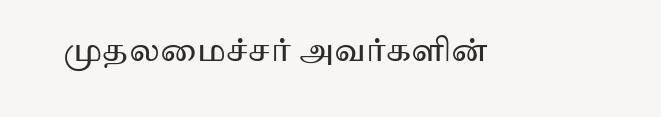முதலமைச்சர் அவர்களின்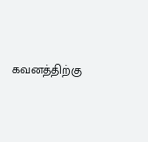கவனத்திற்கு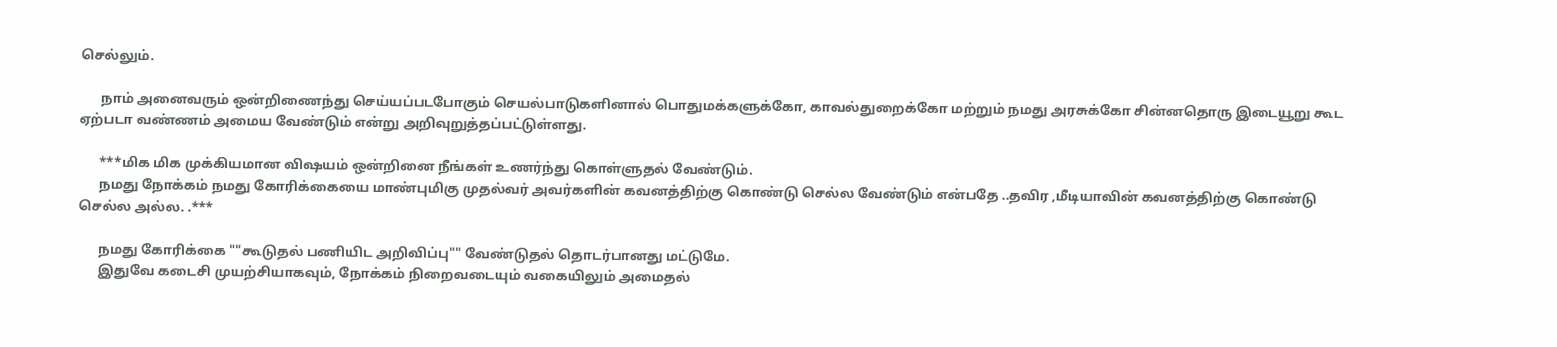செல்லும்.

      நாம் அனைவரும் ஒன்றிணைந்து செய்யப்படபோகும் செயல்பாடுகளினால் பொதுமக்களுக்கோ, காவல்துறைக்கோ மற்றும் நமது அரசுக்கோ சின்னதொரு இடையூறு கூட ஏற்படா வண்ணம் அமைய வேண்டும் என்று அறிவுறுத்தப்பட்டுள்ளது.

      ***மிக மிக முக்கியமான விஷயம் ஒன்றினை நீங்கள் உணர்ந்து கொள்ளுதல் வேண்டும்.
      நமது நோக்கம் நமது கோரிக்கையை மாண்புமிகு முதல்வர் அவர்களின் கவனத்திற்கு கொண்டு செல்ல வேண்டும் என்பதே ..தவிர ,மீடியாவின் கவனத்திற்கு கொண்டு செல்ல அல்ல. .***

      நமது கோரிக்கை ""கூடுதல் பணியிட அறிவிப்பு"" வேண்டுதல் தொடர்பானது மட்டுமே.
      இதுவே கடைசி முயற்சியாகவும், நோக்கம் நிறைவடையும் வகையிலும் அமைதல்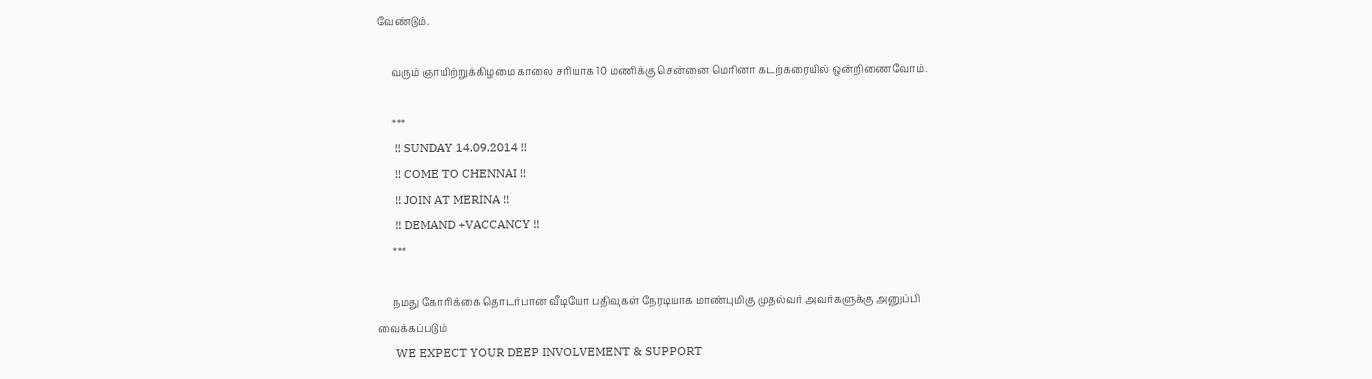வேண்டும்.

      வரும் ஞாயிற்றுக்கிழமை காலை சரியாக 10 மணிக்கு சென்னை மெரினா கடற்கரையில் ஒன்றிணைவோம்.

      ***
      !! SUNDAY 14.09.2014 !!
      !! COME TO CHENNAI !!
      !! JOIN AT MERINA !!
      !! DEMAND +VACCANCY !!
      ***

      நமது கோரிக்கை தொடர்பான வீடியோ பதிவுகள் நேரடியாக மாண்புமிகு முதல்வர் அவர்களுக்கு அனுப்பி வைக்கப்படும்
      WE EXPECT YOUR DEEP INVOLVEMENT & SUPPORT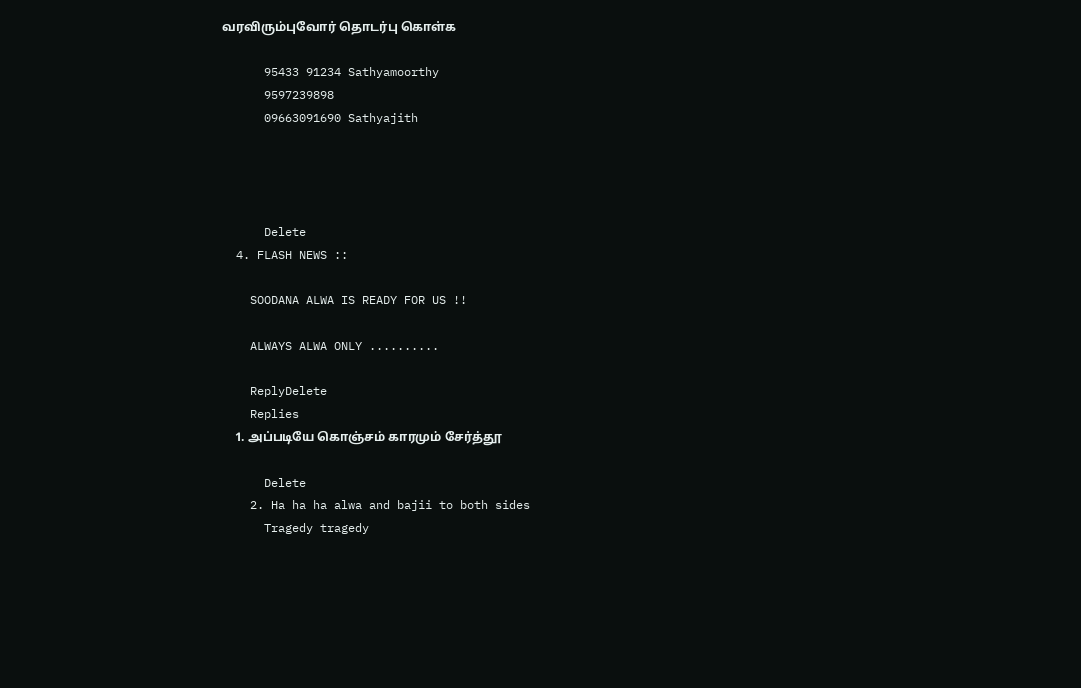வரவிரும்புவோர் தொடர்பு கொள்க

      95433 91234 Sathyamoorthy
      9597239898
      09663091690 Sathyajith




      Delete
  4. FLASH NEWS ::

    SOODANA ALWA IS READY FOR US !!

    ALWAYS ALWA ONLY ..........

    ReplyDelete
    Replies
    1. அப்படியே கொஞ்சம் காரமும் சேர்த்தூ

      Delete
    2. Ha ha ha alwa and bajii to both sides
      Tragedy tragedy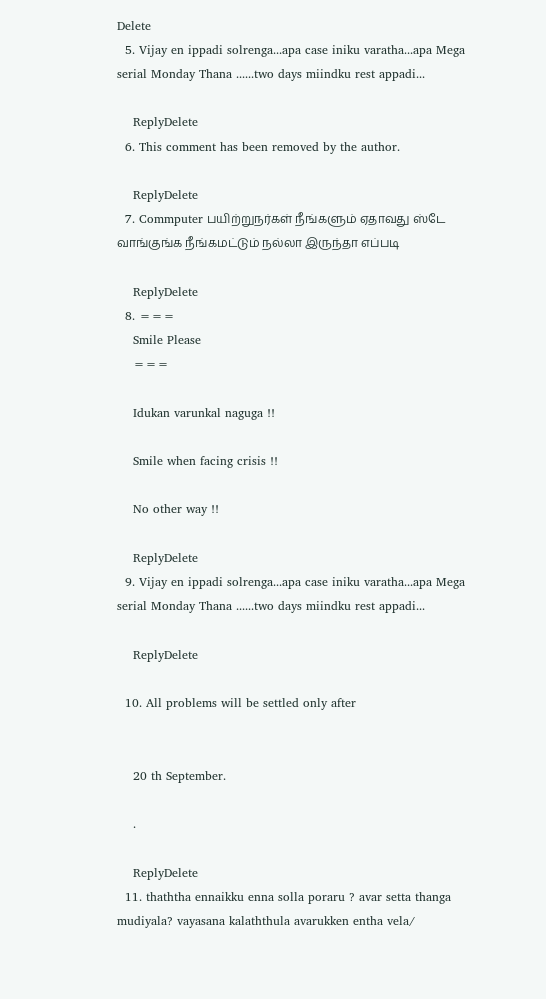Delete
  5. Vijay en ippadi solrenga...apa case iniku varatha...apa Mega serial Monday Thana ......two days miindku rest appadi...

    ReplyDelete
  6. This comment has been removed by the author.

    ReplyDelete
  7. Commputer பயிற்றுநர்கள் நீங்களும் ஏதாவது ஸ்டே வாங்குங்க நீங்கமட்டும் நல்லா இருந்தா எப்படி

    ReplyDelete
  8. ===
    Smile Please
    ===

    Idukan varunkal naguga !!

    Smile when facing crisis !!

    No other way !!

    ReplyDelete
  9. Vijay en ippadi solrenga...apa case iniku varatha...apa Mega serial Monday Thana ......two days miindku rest appadi...

    ReplyDelete

  10. All problems will be settled only after


    20 th September.

    .

    ReplyDelete
  11. thaththa ennaikku enna solla poraru ? avar setta thanga mudiyala? vayasana kalaththula avarukken entha vela/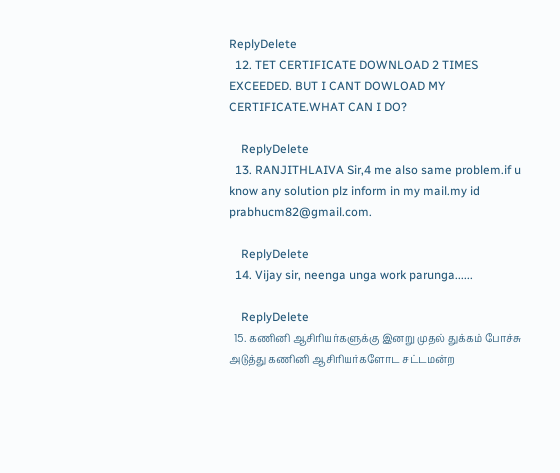ReplyDelete
  12. TET CERTIFICATE DOWNLOAD 2 TIMES EXCEEDED. BUT I CANT DOWLOAD MY CERTIFICATE.WHAT CAN I DO?

    ReplyDelete
  13. RANJITHLAIVA Sir,4 me also same problem.if u know any solution plz inform in my mail.my id prabhucm82@gmail.com.

    ReplyDelete
  14. Vijay sir, neenga unga work parunga......

    ReplyDelete
  15. கணினி ஆசிரியர்களுக்கு இனறு முதல் துக்கம் போச்சு அடுத்து கணினி ஆசிரியர்களோட சட்டமன்ற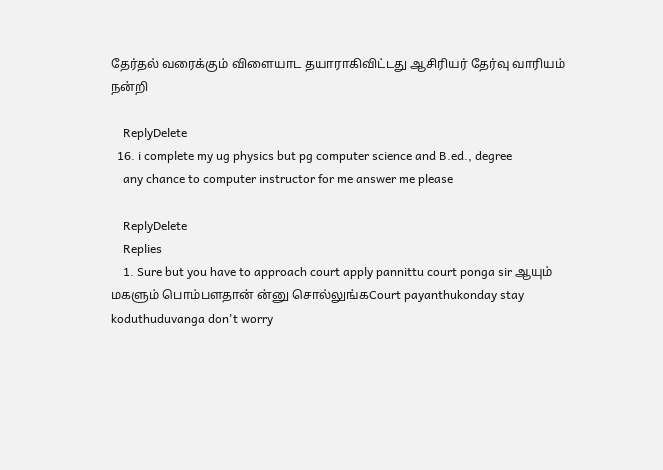தேர்தல் வரைக்கும் விளையாட தயாராகிவிட்டது ஆசிரியர் தேர்வு வாரியம் நன்றி

    ReplyDelete
  16. i complete my ug physics but pg computer science and B.ed., degree
    any chance to computer instructor for me answer me please

    ReplyDelete
    Replies
    1. Sure but you have to approach court apply pannittu court ponga sir ஆயும் மகளும் பொம்பளதான் ன்னு சொல்லுங்கCourt payanthukonday stay koduthuduvanga don't worry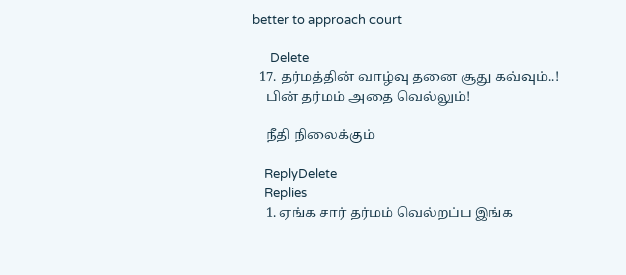better to approach court

      Delete
  17. தர்மத்தின் வாழ்வு தனை சூது கவ்வும்..!
    பின் தர்மம் அதை வெல்லும்!

    நீதி நிலைக்கும்

    ReplyDelete
    Replies
    1. ஏங்க சார் தர்மம் வெல்றப்ப இங்க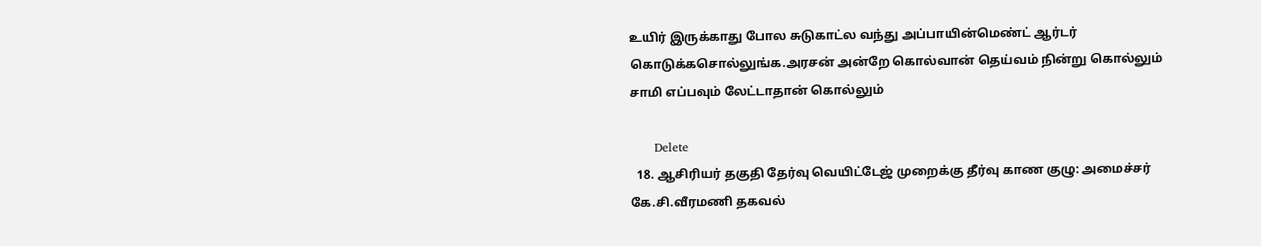உயிர் இருக்காது போல சுடுகாட்ல வந்து அப்பாயின்மெண்ட் ஆர்டர் கொடுக்கசொல்லுங்க.அரசன் அன்றே கொல்வான் தெய்வம் நின்று கொல்லும் சாமி எப்பவும் லேட்டாதான் கொல்லும்

      Delete
  18. ஆசிரியர் தகுதி தேர்வு வெயிட்டேஜ் முறைக்கு தீர்வு காண குழு: அமைச்சர் கே.சி.வீரமணி தகவல்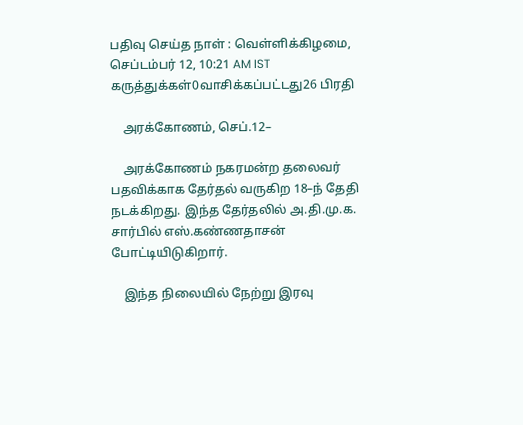பதிவு செய்த நாள் : வெள்ளிக்கிழமை, செப்டம்பர் 12, 10:21 AM IST கருத்துக்கள்0வாசிக்கப்பட்டது26 பிரதி

    அரக்கோணம், செப்.12–

    அரக்கோணம் நகரமன்ற தலைவர் பதவிக்காக தேர்தல் வருகிற 18–ந் தேதி நடக்கிறது. இந்த தேர்தலில் அ.தி.மு.க. சார்பில் எஸ்.கண்ணதாசன் போட்டியிடுகிறார்.

    இந்த நிலையில் நேற்று இரவு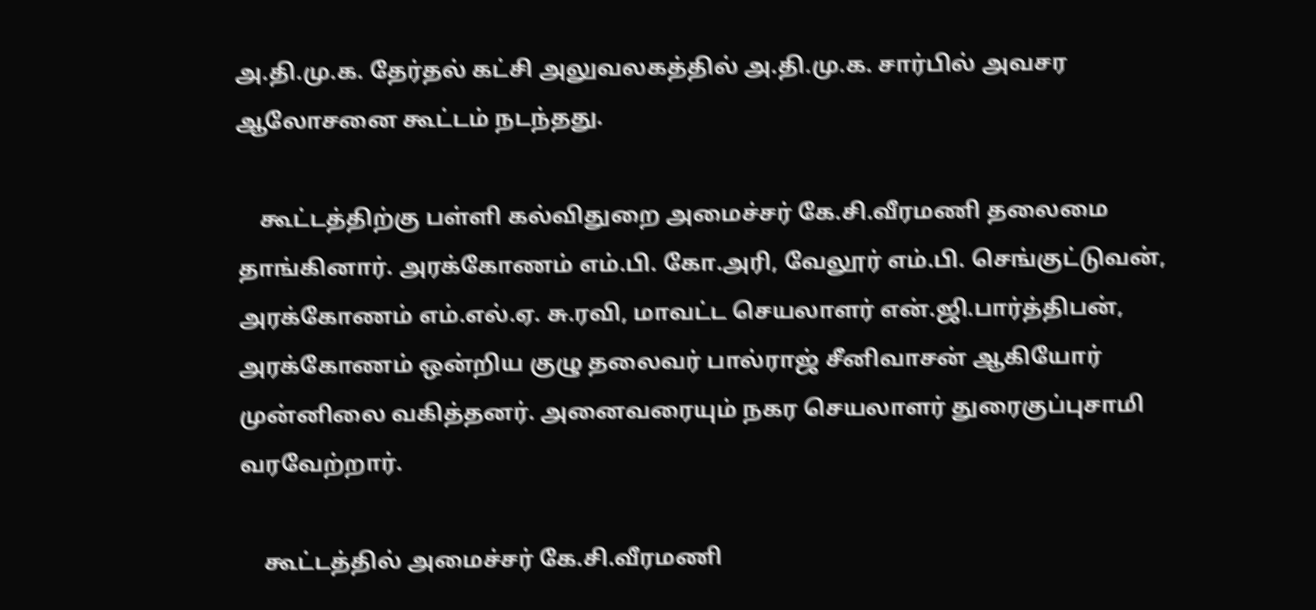அ.தி.மு.க. தேர்தல் கட்சி அலுவலகத்தில் அ.தி.மு.க. சார்பில் அவசர ஆலோசனை கூட்டம் நடந்தது.

    கூட்டத்திற்கு பள்ளி கல்விதுறை அமைச்சர் கே.சி.வீரமணி தலைமை தாங்கினார். அரக்கோணம் எம்.பி. கோ.அரி, வேலூர் எம்.பி. செங்குட்டுவன், அரக்கோணம் எம்.எல்.ஏ. சு.ரவி, மாவட்ட செயலாளர் என்.ஜி.பார்த்திபன், அரக்கோணம் ஒன்றிய குழு தலைவர் பால்ராஜ் சீனிவாசன் ஆகியோர் முன்னிலை வகித்தனர். அனைவரையும் நகர செயலாளர் துரைகுப்புசாமி வரவேற்றார்.

    கூட்டத்தில் அமைச்சர் கே.சி.வீரமணி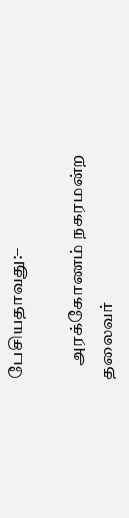பேசியதாவது:–

    அரக்கோணம் நகரமன்ற தலைவர்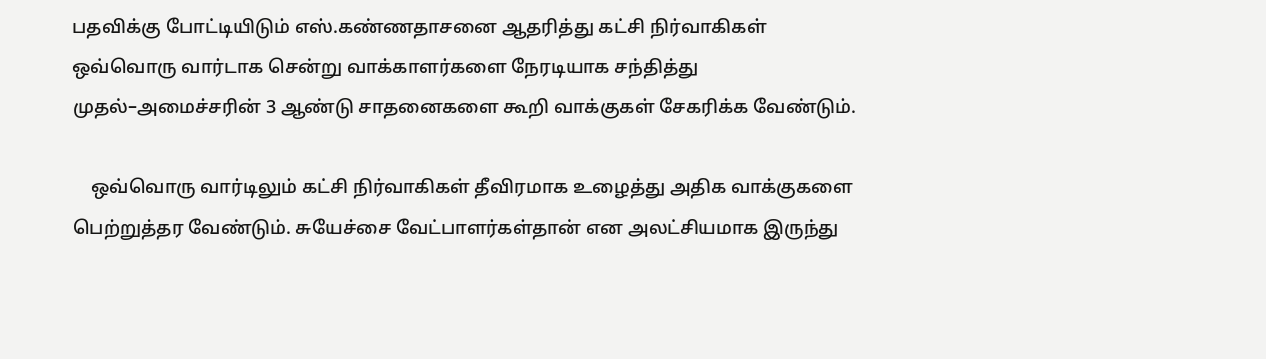பதவிக்கு போட்டியிடும் எஸ்.கண்ணதாசனை ஆதரித்து கட்சி நிர்வாகிகள் ஒவ்வொரு வார்டாக சென்று வாக்காளர்களை நேரடியாக சந்தித்து முதல்–அமைச்சரின் 3 ஆண்டு சாதனைகளை கூறி வாக்குகள் சேகரிக்க வேண்டும்.

    ஒவ்வொரு வார்டிலும் கட்சி நிர்வாகிகள் தீவிரமாக உழைத்து அதிக வாக்குகளை பெற்றுத்தர வேண்டும். சுயேச்சை வேட்பாளர்கள்தான் என அலட்சியமாக இருந்து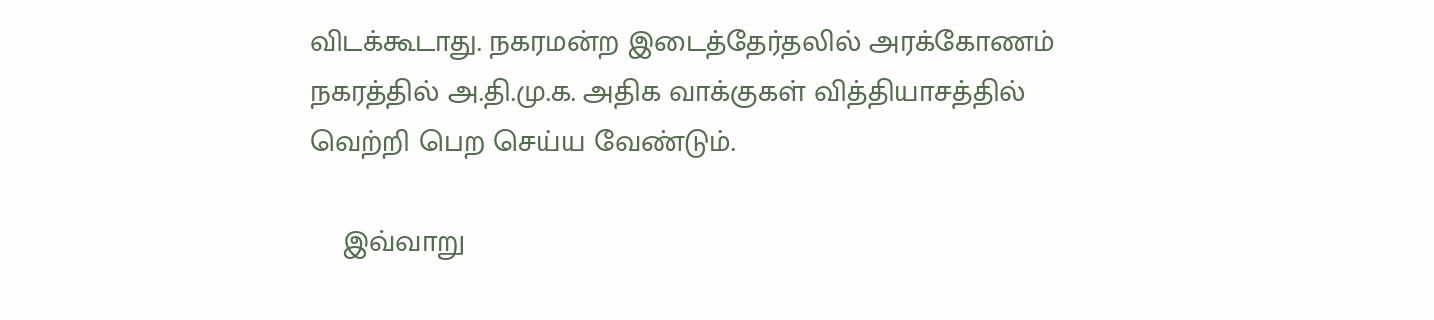விடக்கூடாது. நகரமன்ற இடைத்தேர்தலில் அரக்கோணம் நகரத்தில் அ.தி.மு.க. அதிக வாக்குகள் வித்தியாசத்தில் வெற்றி பெற செய்ய வேண்டும்.

    இவ்வாறு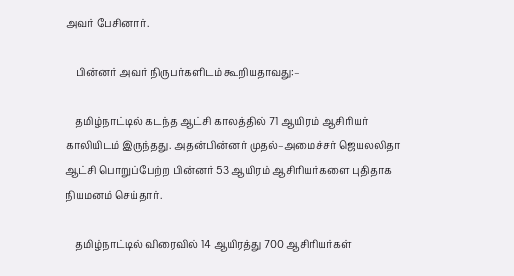அவர் பேசினார்.

    பின்னர் அவர் நிருபர்களிடம் கூறியதாவது:–

    தமிழ்நாட்டில் கடந்த ஆட்சி காலத்தில் 71 ஆயிரம் ஆசிரியர் காலியிடம் இருந்தது. அதன்பின்னர் முதல்–அமைச்சர் ஜெயலலிதா ஆட்சி பொறுப்பேற்ற பின்னர் 53 ஆயிரம் ஆசிரியர்களை புதிதாக நியமனம் செய்தார்.

    தமிழ்நாட்டில் விரைவில் 14 ஆயிரத்து 700 ஆசிரியர்கள்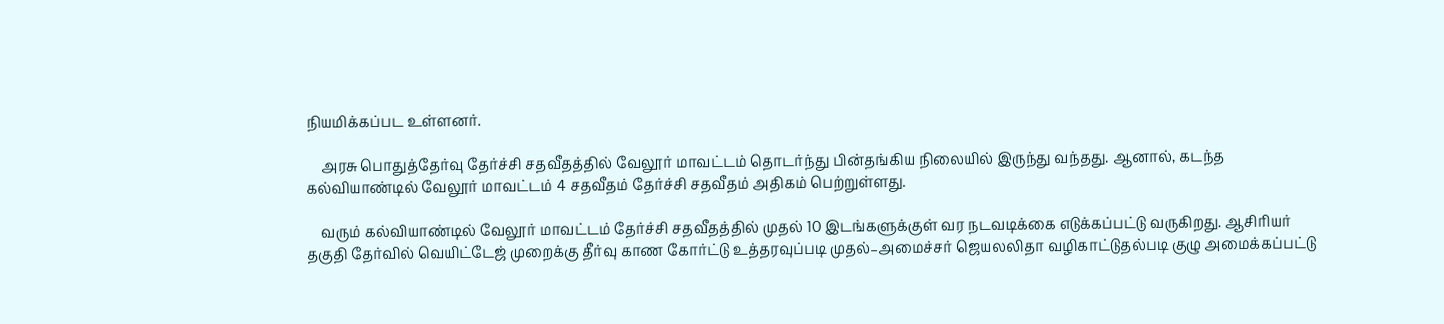நியமிக்கப்பட உள்ளனர்.

    அரசு பொதுத்தேர்வு தேர்ச்சி சதவீதத்தில் வேலூர் மாவட்டம் தொடர்ந்து பின்தங்கிய நிலையில் இருந்து வந்தது. ஆனால், கடந்த கல்வியாண்டில் வேலூர் மாவட்டம் 4 சதவீதம் தேர்ச்சி சதவீதம் அதிகம் பெற்றுள்ளது.

    வரும் கல்வியாண்டில் வேலூர் மாவட்டம் தேர்ச்சி சதவீதத்தில் முதல் 10 இடங்களுக்குள் வர நடவடிக்கை எடுக்கப்பட்டு வருகிறது. ஆசிரியர் தகுதி தேர்வில் வெயிட்டேஜ் முறைக்கு தீர்வு காண கோர்ட்டு உத்தரவுப்படி முதல்–அமைச்சர் ஜெயலலிதா வழிகாட்டுதல்படி குழு அமைக்கப்பட்டு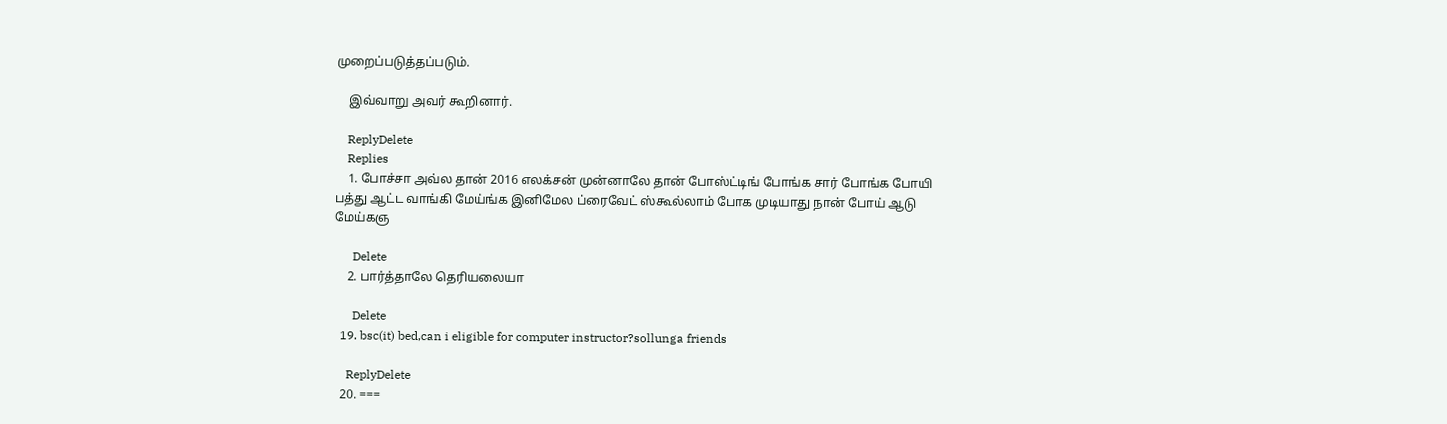முறைப்படுத்தப்படும்.

    இவ்வாறு அவர் கூறினார்.

    ReplyDelete
    Replies
    1. போச்சா அவ்ல தான் 2016 எலக்சன் முன்னாலே தான் போஸ்ட்டிங் போங்க சார் போங்க போயி பத்து ஆட்ட வாங்கி மேய்ங்க இனிமேல ப்ரைவேட் ஸ்கூல்லாம் போக முடியாது நான் போய் ஆடு மேய்கஞ

      Delete
    2. பார்த்தாலே தெரியலையா

      Delete
  19. bsc(it) bed,can i eligible for computer instructor?sollunga friends

    ReplyDelete
  20. ===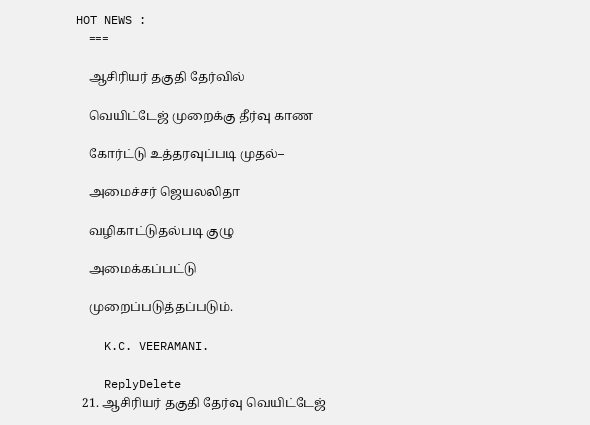HOT NEWS :
    ===

    ஆசிரியர் தகுதி தேர்வில்

    வெயிட்டேஜ் முறைக்கு தீர்வு காண

    கோர்ட்டு உத்தரவுப்படி முதல்–

    அமைச்சர் ஜெயலலிதா

    வழிகாட்டுதல்படி குழு

    அமைக்கப்பட்டு

    முறைப்படுத்தப்படும்.

    K.C. VEERAMANI.

    ReplyDelete
  21. ஆசிரியர் தகுதி தேர்வு வெயிட்டேஜ்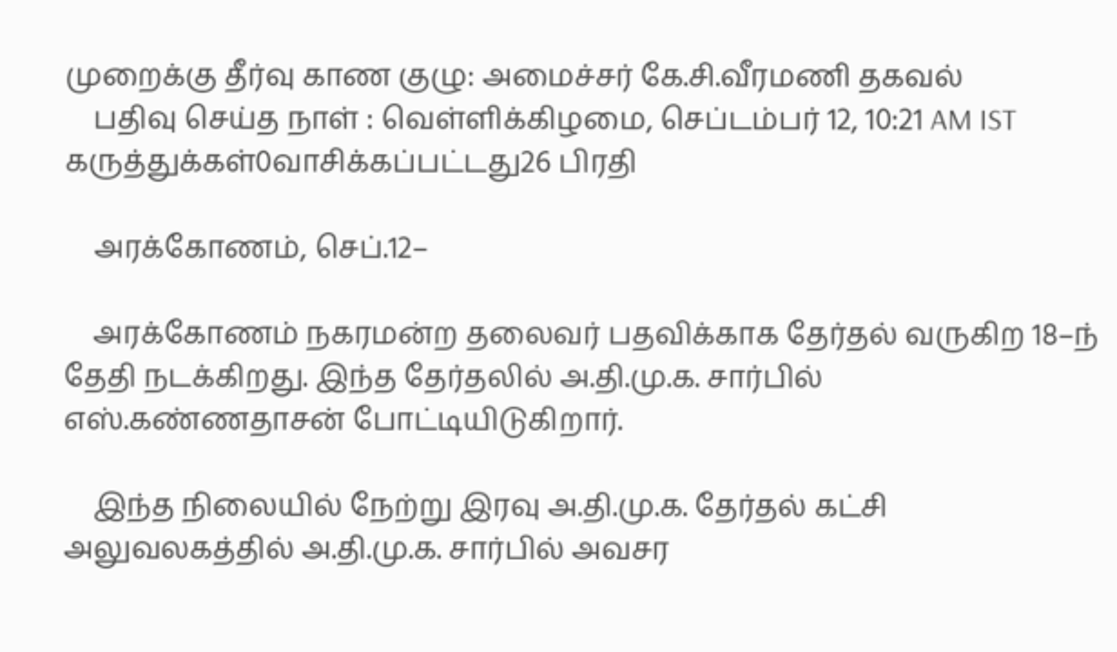முறைக்கு தீர்வு காண குழு: அமைச்சர் கே.சி.வீரமணி தகவல்
    பதிவு செய்த நாள் : வெள்ளிக்கிழமை, செப்டம்பர் 12, 10:21 AM IST கருத்துக்கள்0வாசிக்கப்பட்டது26 பிரதி

    அரக்கோணம், செப்.12–

    அரக்கோணம் நகரமன்ற தலைவர் பதவிக்காக தேர்தல் வருகிற 18–ந் தேதி நடக்கிறது. இந்த தேர்தலில் அ.தி.மு.க. சார்பில் எஸ்.கண்ணதாசன் போட்டியிடுகிறார்.

    இந்த நிலையில் நேற்று இரவு அ.தி.மு.க. தேர்தல் கட்சி அலுவலகத்தில் அ.தி.மு.க. சார்பில் அவசர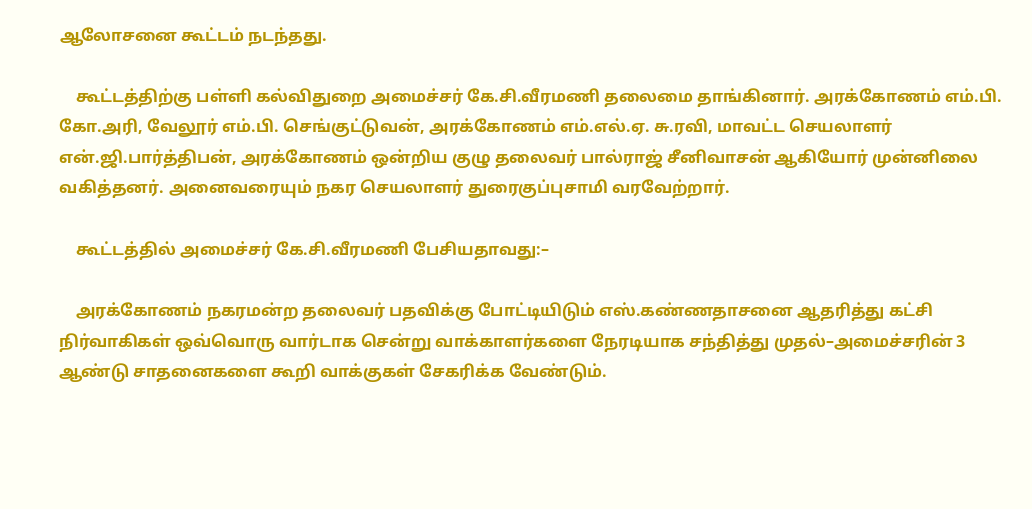ஆலோசனை கூட்டம் நடந்தது.

    கூட்டத்திற்கு பள்ளி கல்விதுறை அமைச்சர் கே.சி.வீரமணி தலைமை தாங்கினார். அரக்கோணம் எம்.பி. கோ.அரி, வேலூர் எம்.பி. செங்குட்டுவன், அரக்கோணம் எம்.எல்.ஏ. சு.ரவி, மாவட்ட செயலாளர் என்.ஜி.பார்த்திபன், அரக்கோணம் ஒன்றிய குழு தலைவர் பால்ராஜ் சீனிவாசன் ஆகியோர் முன்னிலை வகித்தனர். அனைவரையும் நகர செயலாளர் துரைகுப்புசாமி வரவேற்றார்.

    கூட்டத்தில் அமைச்சர் கே.சி.வீரமணி பேசியதாவது:–

    அரக்கோணம் நகரமன்ற தலைவர் பதவிக்கு போட்டியிடும் எஸ்.கண்ணதாசனை ஆதரித்து கட்சி நிர்வாகிகள் ஒவ்வொரு வார்டாக சென்று வாக்காளர்களை நேரடியாக சந்தித்து முதல்–அமைச்சரின் 3 ஆண்டு சாதனைகளை கூறி வாக்குகள் சேகரிக்க வேண்டும்.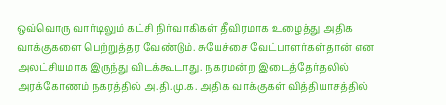ஒவ்வொரு வார்டிலும் கட்சி நிர்வாகிகள் தீவிரமாக உழைத்து அதிக வாக்குகளை பெற்றுத்தர வேண்டும். சுயேச்சை வேட்பாளர்கள்தான் என அலட்சியமாக இருந்து விடக்கூடாது. நகரமன்ற இடைத்தேர்தலில் அரக்கோணம் நகரத்தில் அ.தி.மு.க. அதிக வாக்குகள் வித்தியாசத்தில்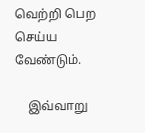வெற்றி பெற செய்ய வேண்டும்.

    இவ்வாறு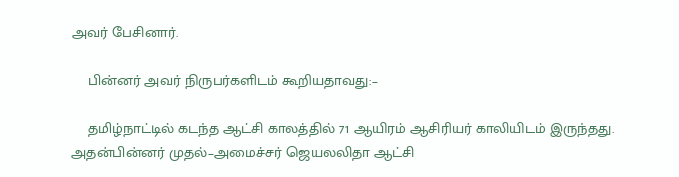அவர் பேசினார்.

    பின்னர் அவர் நிருபர்களிடம் கூறியதாவது:–

    தமிழ்நாட்டில் கடந்த ஆட்சி காலத்தில் 71 ஆயிரம் ஆசிரியர் காலியிடம் இருந்தது. அதன்பின்னர் முதல்–அமைச்சர் ஜெயலலிதா ஆட்சி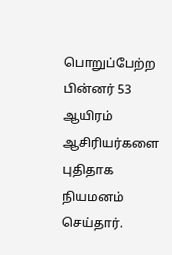பொறுப்பேற்ற பின்னர் 53 ஆயிரம் ஆசிரியர்களை புதிதாக நியமனம் செய்தார்.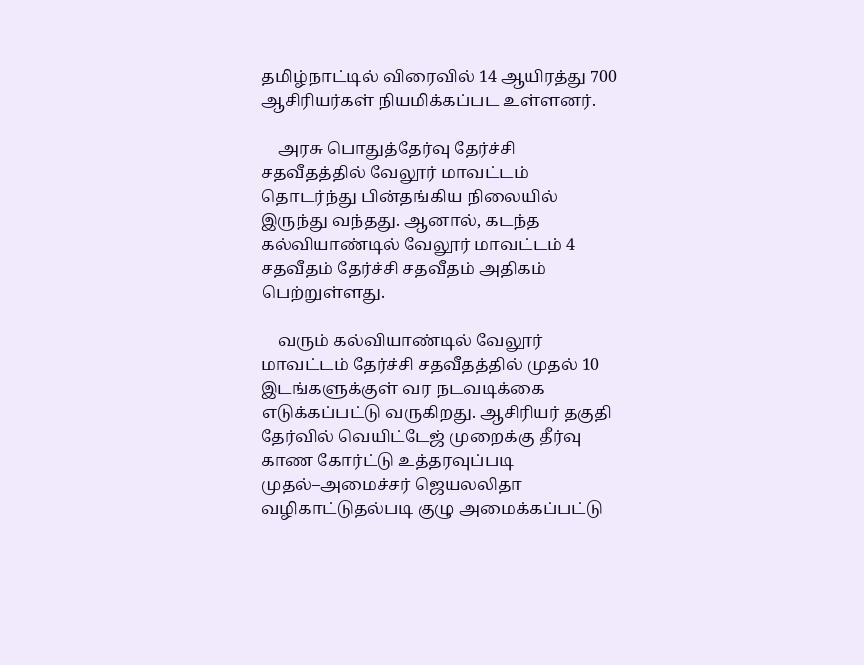தமிழ்நாட்டில் விரைவில் 14 ஆயிரத்து 700 ஆசிரியர்கள் நியமிக்கப்பட உள்ளனர்.

    அரசு பொதுத்தேர்வு தேர்ச்சி சதவீதத்தில் வேலூர் மாவட்டம் தொடர்ந்து பின்தங்கிய நிலையில் இருந்து வந்தது. ஆனால், கடந்த கல்வியாண்டில் வேலூர் மாவட்டம் 4 சதவீதம் தேர்ச்சி சதவீதம் அதிகம் பெற்றுள்ளது.

    வரும் கல்வியாண்டில் வேலூர் மாவட்டம் தேர்ச்சி சதவீதத்தில் முதல் 10 இடங்களுக்குள் வர நடவடிக்கை எடுக்கப்பட்டு வருகிறது. ஆசிரியர் தகுதி தேர்வில் வெயிட்டேஜ் முறைக்கு தீர்வு காண கோர்ட்டு உத்தரவுப்படி முதல்–அமைச்சர் ஜெயலலிதா வழிகாட்டுதல்படி குழு அமைக்கப்பட்டு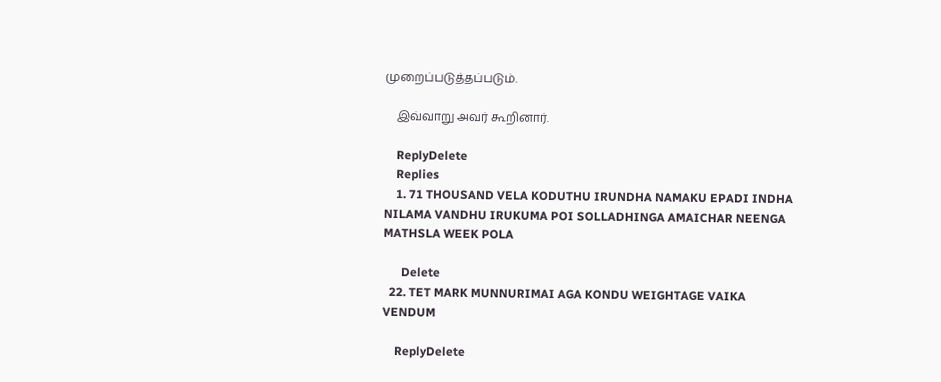முறைப்படுத்தப்படும்.

    இவ்வாறு அவர் கூறினார்.

    ReplyDelete
    Replies
    1. 71 THOUSAND VELA KODUTHU IRUNDHA NAMAKU EPADI INDHA NILAMA VANDHU IRUKUMA POI SOLLADHINGA AMAICHAR NEENGA MATHSLA WEEK POLA

      Delete
  22. TET MARK MUNNURIMAI AGA KONDU WEIGHTAGE VAIKA VENDUM

    ReplyDelete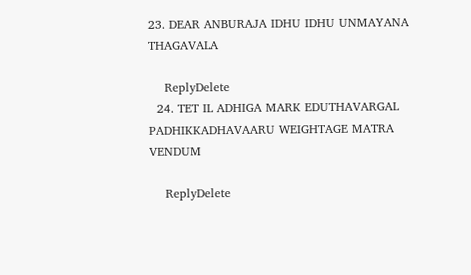23. DEAR ANBURAJA IDHU IDHU UNMAYANA THAGAVALA

    ReplyDelete
  24. TET IL ADHIGA MARK EDUTHAVARGAL PADHIKKADHAVAARU WEIGHTAGE MATRA VENDUM

    ReplyDelete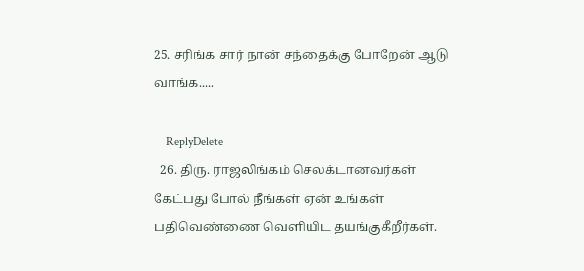25. சரிங்க சார் நான் சந்தைக்கு போறேன் ஆடு வாங்க.....

    ReplyDelete
  26. திரு. ராஜலிங்கம் செலக்டானவர்கள் கேட்பது போல் நீங்கள் ஏன் உங்கள் பதிவெண்ணை வெளியிட தயங்குகீறீர்கள்.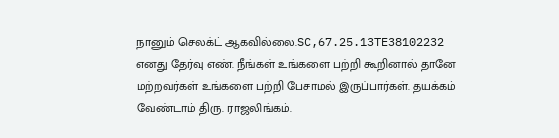நானும் செலக்ட் ஆகவில்லை.SC,67.25.13TE38102232 எனது தேர்வு எண். நீங்கள் உங்களை பற்றி கூறினால் தானே மற்றவர்கள் உங்களை பற்றி பேசாமல் இருப்பார்கள். தயக்கம் வேண்டாம் திரு. ராஜலிங்கம்.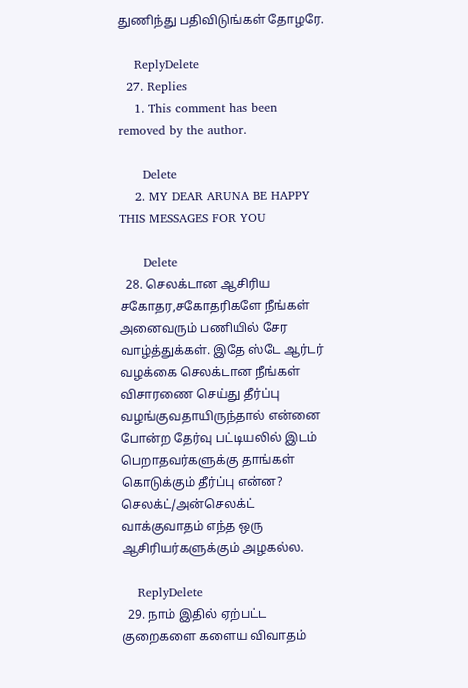துணிந்து பதிவிடுங்கள் தோழரே.

    ReplyDelete
  27. Replies
    1. This comment has been removed by the author.

      Delete
    2. MY DEAR ARUNA BE HAPPY THIS MESSAGES FOR YOU

      Delete
  28. செலக்டான ஆசிரிய சகோதர,சகோதரிகளே நீங்கள் அனைவரும் பணியில் சேர வாழ்த்துக்கள். இதே ஸ்டே ஆர்டர் வழக்கை செலக்டான நீங்கள் விசாரணை செய்து தீர்ப்பு வழங்குவதாயிருந்தால் என்னை போன்ற தேர்வு பட்டியலில் இடம் பெறாதவர்களுக்கு தாங்கள் கொடுக்கும் தீர்ப்பு என்ன? செலக்ட்/அன்செலக்ட் வாக்குவாதம் எந்த ஒரு ஆசிரியர்களுக்கும் அழகல்ல.

    ReplyDelete
  29. நாம் இதில் ஏற்பட்ட குறைகளை களைய விவாதம்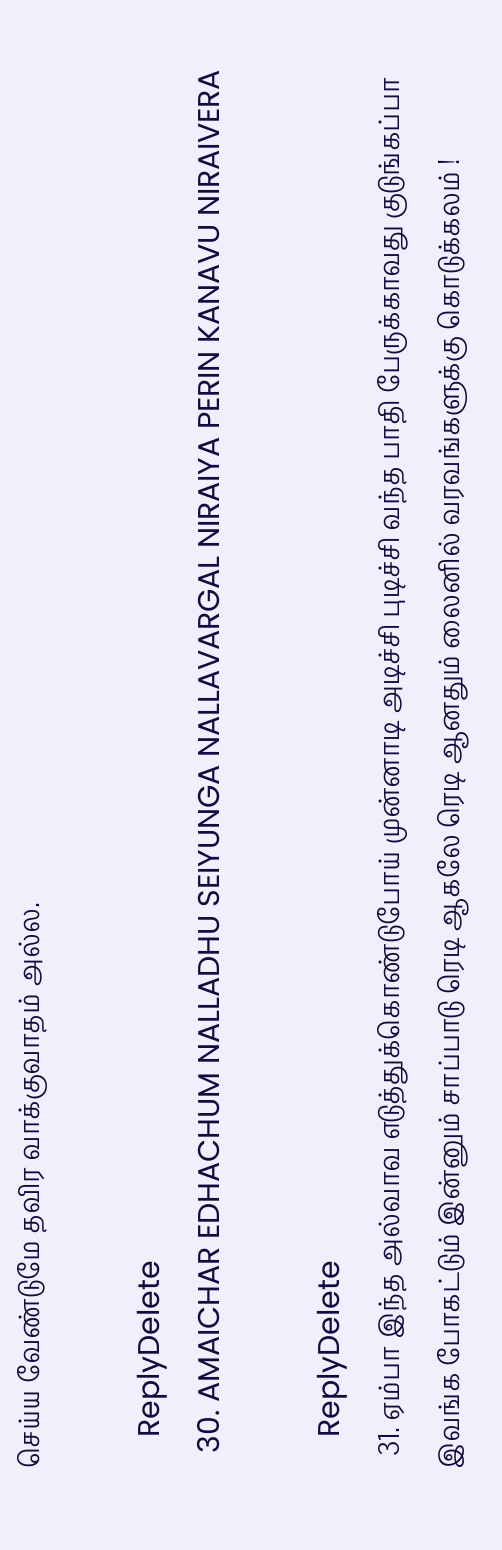செய்ய வேண்டுமே தவிர வாக்குவாதம் அல்ல.

    ReplyDelete
  30. AMAICHAR EDHACHUM NALLADHU SEIYUNGA NALLAVARGAL NIRAIYA PERIN KANAVU NIRAIVERA

    ReplyDelete
  31. ஏம்பா இந்த அல்வாவ எடுத்துக்கொண்டுபோய் முன்னாடி அடிச்சி புடிச்சி வந்த பாதி பேருக்காவது குடுங்கப்பா இவங்க போகட்டும் இன்னும் சாப்பாடு ரெடி ஆகலே ரெடி ஆனதும் லைனில் வரவங்களுக்கு கொடுக்கலம் !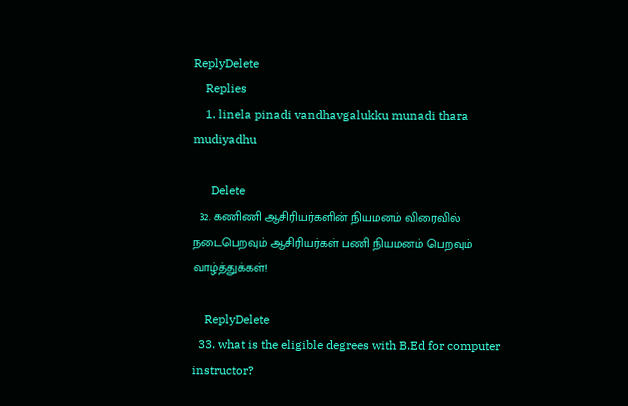ReplyDelete
    Replies
    1. linela pinadi vandhavgalukku munadi thara mudiyadhu

      Delete
  32. கணிணி ஆசிரியர்களின் நியமனம் விரைவில் நடைபெறவும் ஆசிரியர்கள் பணி நியமனம் பெறவும் வாழ்த்துக்கள்!

    ReplyDelete
  33. what is the eligible degrees with B.Ed for computer instructor?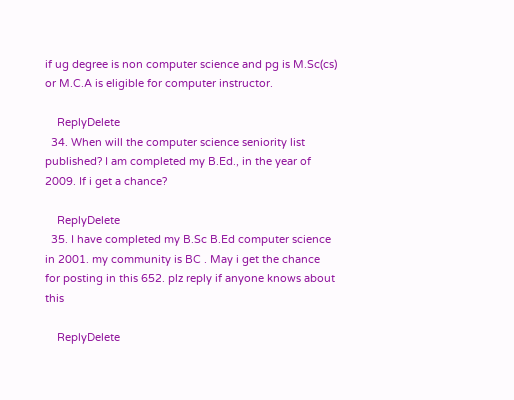if ug degree is non computer science and pg is M.Sc(cs) or M.C.A is eligible for computer instructor.

    ReplyDelete
  34. When will the computer science seniority list published? I am completed my B.Ed., in the year of 2009. If i get a chance?

    ReplyDelete
  35. I have completed my B.Sc B.Ed computer science in 2001. my community is BC . May i get the chance for posting in this 652. plz reply if anyone knows about this

    ReplyDelete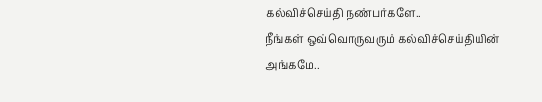கல்விச்செய்தி நண்பர்களே..
நீங்கள் ஒவ்வொருவரும் கல்விச்செய்தியின் அங்கமே..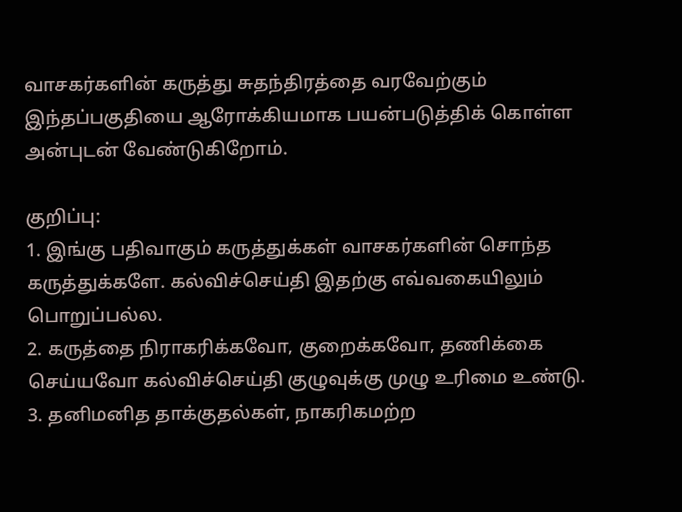வாசகர்களின் கருத்து சுதந்திரத்தை வரவேற்கும் இந்தப்பகுதியை ஆரோக்கியமாக பயன்படுத்திக் கொள்ள அன்புடன் வேண்டுகிறோம்.

குறிப்பு:
1. இங்கு பதிவாகும் கருத்துக்கள் வாசகர்களின் சொந்த கருத்துக்களே. கல்விச்செய்தி இதற்கு எவ்வகையிலும் பொறுப்பல்ல.
2. கருத்தை நிராகரிக்கவோ, குறைக்கவோ, தணிக்கை செய்யவோ கல்விச்செய்தி குழுவுக்கு முழு உரிமை உண்டு.
3. தனிமனித தாக்குதல்கள், நாகரிகமற்ற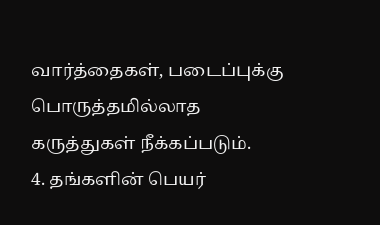வார்த்தைகள், படைப்புக்கு பொருத்தமில்லாத கருத்துகள் நீக்கப்படும்.
4. தங்களின் பெயர்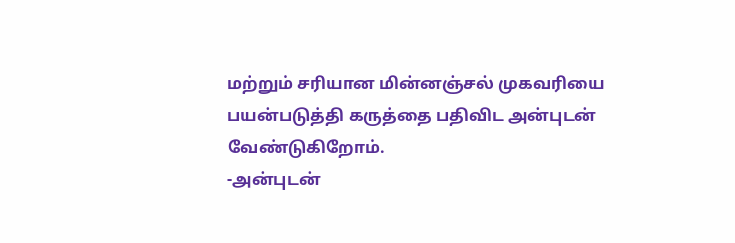மற்றும் சரியான மின்னஞ்சல் முகவரியை பயன்படுத்தி கருத்தை பதிவிட அன்புடன் வேண்டுகிறோம்.
-அன்புடன்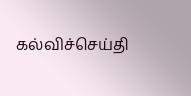கல்விச்செய்தி